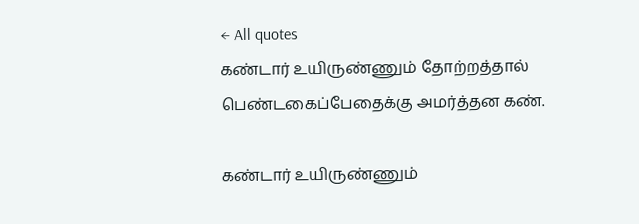← All quotes
கண்டார் உயிருண்ணும் தோற்றத்தால் பெண்டகைப்பேதைக்கு அமர்த்தன கண்.

கண்டார் உயிருண்ணும்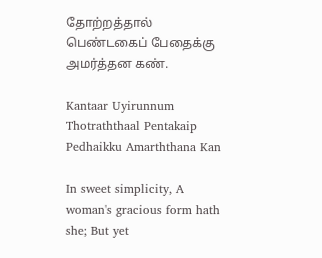தோற்றத்தால் பெண்டகைப் பேதைக்கு அமர்த்தன கண்.

Kantaar Uyirunnum Thotraththaal Pentakaip Pedhaikku Amarththana Kan

In sweet simplicity, A woman's gracious form hath she; But yet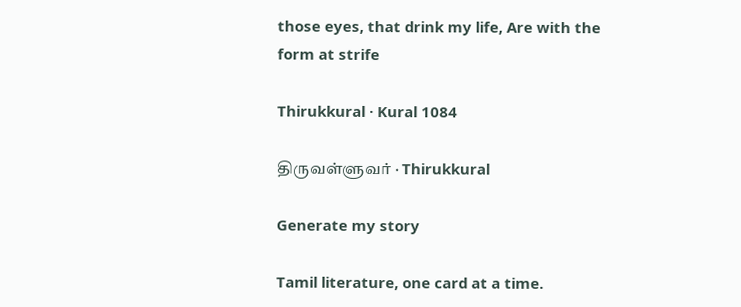those eyes, that drink my life, Are with the form at strife

Thirukkural · Kural 1084

திருவள்ளுவர் · Thirukkural

Generate my story

Tamil literature, one card at a time.